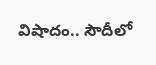విషాదం.. సౌదీలో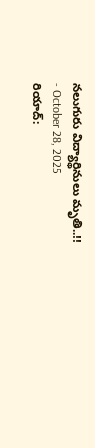నలుగురు విద్యార్థినులు మృతి..!!
- October 28, 2025
రియాద్: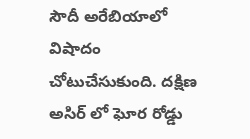సౌదీ అరేబియాలో విషాదం చోటుచేసుకుంది. దక్షిణ అసిర్ లో ఘోర రోడ్డు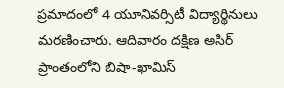ప్రమాదంలో 4 యూనివర్సిటీ విద్యార్థినులు మరణించారు. ఆదివారం దక్షిణ అసిర్ ప్రాంతంలోని బిషా-ఖామిస్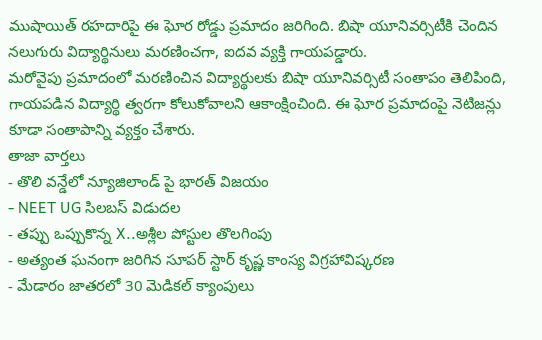ముషాయిత్ రహదారిపై ఈ ఘోర రోడ్డు ప్రమాదం జరిగింది. బిషా యూనివర్సిటీకి చెందిన నలుగురు విద్యార్థినులు మరణించగా, ఐదవ వ్యక్తి గాయపడ్డారు.
మరోవైపు ప్రమాదంలో మరణించిన విద్యార్థులకు బిషా యూనివర్సిటీ సంతాపం తెలిపింది, గాయపడిన విద్యార్థి త్వరగా కోలుకోవాలని ఆకాంక్షించింది. ఈ ఘోర ప్రమాదంపై నెటిజన్లు కూడా సంతాపాన్ని వ్యక్తం చేశారు.
తాజా వార్తలు
- తొలి వన్డేలో న్యూజిలాండ్ పై భారత్ విజయం
- NEET UG సిలబస్ విడుదల
- తప్పు ఒప్పుకొన్న X..అశ్లీల పోస్టుల తొలగింపు
- అత్యంత ఘనంగా జరిగిన సూపర్ స్టార్ కృష్ణ కాంస్య విగ్రహావిష్కరణ
- మేడారం జాతరలో 30 మెడికల్ క్యాంపులు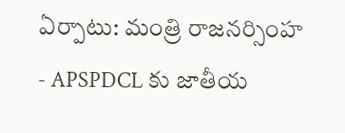ఏర్పాటు: మంత్రి రాజనర్సింహ
- APSPDCL కు జాతీయ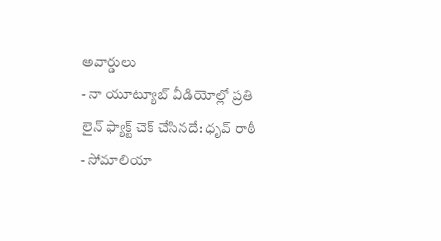అవార్డులు
- నా యూట్యూబ్ వీడియోల్లో ప్రతి లైన్ ఫ్యాక్ట్ చెక్ చేసినదే: ధృవ్ రాఠీ
- సోమాలియా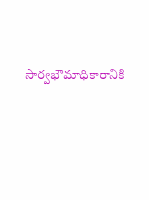సార్వభౌమాధికారానికి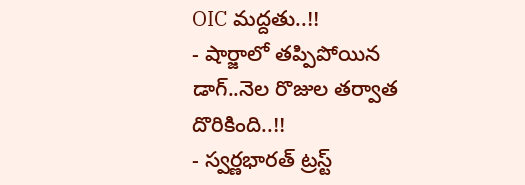OIC మద్దతు..!!
- షార్జాలో తప్పిపోయిన డాగ్..నెల రొజుల తర్వాత దొరికింది..!!
- స్వర్ణభారత్ ట్రస్ట్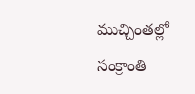ముచ్చింతల్లో సంక్రాంతి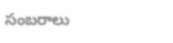సంబరాలు